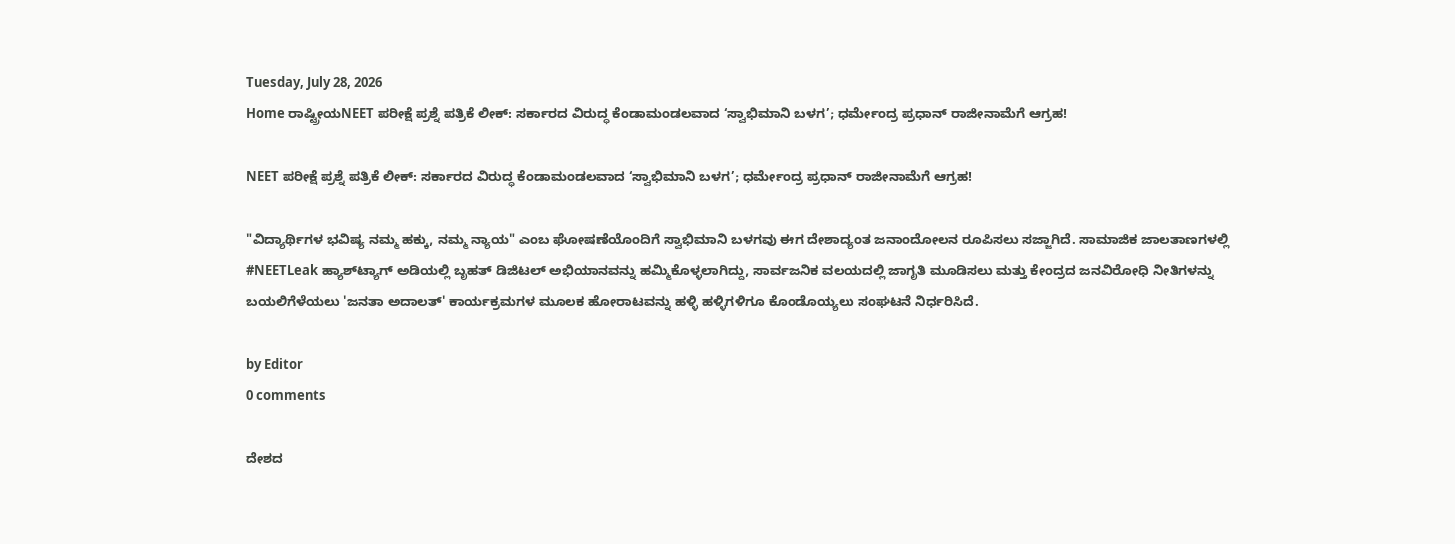Tuesday, July 28, 2026
Home ರಾಷ್ಟ್ರೀಯNEET ಪರೀಕ್ಷೆ ಪ್ರಶ್ನೆ ಪತ್ರಿಕೆ ಲೀಕ್: ಸರ್ಕಾರದ ವಿರುದ್ಧ ಕೆಂಡಾಮಂಡಲವಾದ ‘ಸ್ವಾಭಿಮಾನಿ ಬಳಗ’; ಧರ್ಮೇಂದ್ರ ಪ್ರಧಾನ್ ರಾಜೀನಾಮೆಗೆ ಆಗ್ರಹ!

NEET ಪರೀಕ್ಷೆ ಪ್ರಶ್ನೆ ಪತ್ರಿಕೆ ಲೀಕ್: ಸರ್ಕಾರದ ವಿರುದ್ಧ ಕೆಂಡಾಮಂಡಲವಾದ ‘ಸ್ವಾಭಿಮಾನಿ ಬಳಗ’; ಧರ್ಮೇಂದ್ರ ಪ್ರಧಾನ್ ರಾಜೀನಾಮೆಗೆ ಆಗ್ರಹ!

"ವಿದ್ಯಾರ್ಥಿಗಳ ಭವಿಷ್ಯ ನಮ್ಮ ಹಕ್ಕು, ನಮ್ಮ ನ್ಯಾಯ" ಎಂಬ ಘೋಷಣೆಯೊಂದಿಗೆ ಸ್ವಾಭಿಮಾನಿ ಬಳಗವು ಈಗ ದೇಶಾದ್ಯಂತ ಜನಾಂದೋಲನ ರೂಪಿಸಲು ಸಜ್ಜಾಗಿದೆ. ಸಾಮಾಜಿಕ ಜಾಲತಾಣಗಳಲ್ಲಿ #NEETLeak ಹ್ಯಾಶ್‌ಟ್ಯಾಗ್ ಅಡಿಯಲ್ಲಿ ಬೃಹತ್ ಡಿಜಿಟಲ್ ಅಭಿಯಾನವನ್ನು ಹಮ್ಮಿಕೊಳ್ಳಲಾಗಿದ್ದು, ಸಾರ್ವಜನಿಕ ವಲಯದಲ್ಲಿ ಜಾಗೃತಿ ಮೂಡಿಸಲು ಮತ್ತು ಕೇಂದ್ರದ ಜನವಿರೋಧಿ ನೀತಿಗಳನ್ನು ಬಯಲಿಗೆಳೆಯಲು 'ಜನತಾ ಅದಾಲತ್' ಕಾರ್ಯಕ್ರಮಗಳ ಮೂಲಕ ಹೋರಾಟವನ್ನು ಹಳ್ಳಿ ಹಳ್ಳಿಗಳಿಗೂ ಕೊಂಡೊಯ್ಯಲು ಸಂಘಟನೆ ನಿರ್ಧರಿಸಿದೆ.

by Editor
0 comments

ದೇಶದ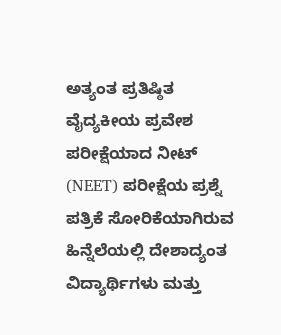ಅತ್ಯಂತ ಪ್ರತಿಷ್ಠಿತ ವೈದ್ಯಕೀಯ ಪ್ರವೇಶ ಪರೀಕ್ಷೆಯಾದ ನೀಟ್ (NEET) ಪರೀಕ್ಷೆಯ ಪ್ರಶ್ನೆ ಪತ್ರಿಕೆ ಸೋರಿಕೆಯಾಗಿರುವ ಹಿನ್ನೆಲೆಯಲ್ಲಿ ದೇಶಾದ್ಯಂತ ವಿದ್ಯಾರ್ಥಿಗಳು ಮತ್ತು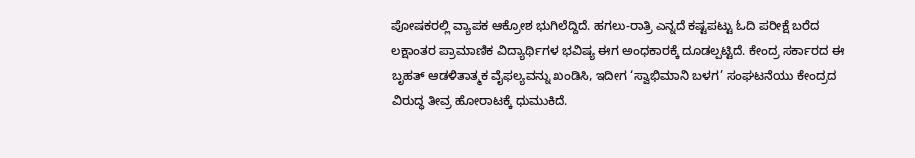ಪೋಷಕರಲ್ಲಿ ವ್ಯಾಪಕ ಆಕ್ರೋಶ ಭುಗಿಲೆದ್ದಿದೆ. ಹಗಲು-ರಾತ್ರಿ ಎನ್ನದೆ ಕಷ್ಟಪಟ್ಟು ಓದಿ ಪರೀಕ್ಷೆ ಬರೆದ ಲಕ್ಷಾಂತರ ಪ್ರಾಮಾಣಿಕ ವಿದ್ಯಾರ್ಥಿಗಳ ಭವಿಷ್ಯ ಈಗ ಅಂಧಕಾರಕ್ಕೆ ದೂಡಲ್ಪಟ್ಟಿದೆ. ಕೇಂದ್ರ ಸರ್ಕಾರದ ಈ ಬೃಹತ್ ಆಡಳಿತಾತ್ಮಕ ವೈಫಲ್ಯವನ್ನು ಖಂಡಿಸಿ, ಇದೀಗ ‘ಸ್ವಾಭಿಮಾನಿ ಬಳಗ’ ಸಂಘಟನೆಯು ಕೇಂದ್ರದ ವಿರುದ್ಧ ತೀವ್ರ ಹೋರಾಟಕ್ಕೆ ಧುಮುಕಿದೆ.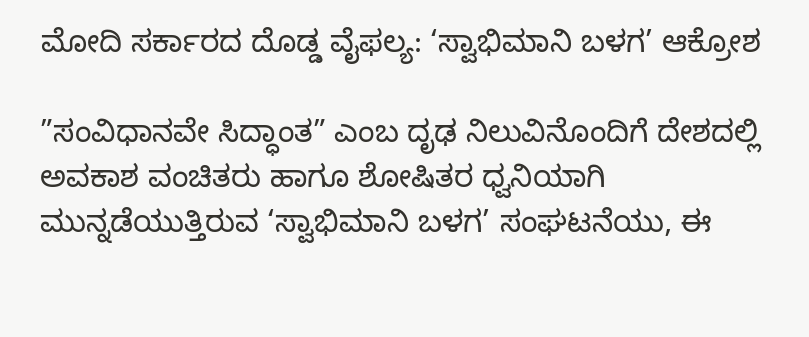ಮೋದಿ ಸರ್ಕಾರದ ದೊಡ್ಡ ವೈಫಲ್ಯ: ‘ಸ್ವಾಭಿಮಾನಿ ಬಳಗ’ ಆಕ್ರೋಶ

”ಸಂವಿಧಾನವೇ ಸಿದ್ಧಾಂತ” ಎಂಬ ದೃಢ ನಿಲುವಿನೊಂದಿಗೆ ದೇಶದಲ್ಲಿ ಅವಕಾಶ ವಂಚಿತರು ಹಾಗೂ ಶೋಷಿತರ ಧ್ವನಿಯಾಗಿ ಮುನ್ನಡೆಯುತ್ತಿರುವ ‘ಸ್ವಾಭಿಮಾನಿ ಬಳಗ’ ಸಂಘಟನೆಯು, ಈ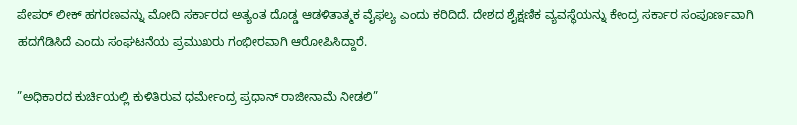ಪೇಪರ್ ಲೀಕ್ ಹಗರಣವನ್ನು ಮೋದಿ ಸರ್ಕಾರದ ಅತ್ಯಂತ ದೊಡ್ಡ ಆಡಳಿತಾತ್ಮಕ ವೈಫಲ್ಯ ಎಂದು ಕರಿದಿದೆ. ದೇಶದ ಶೈಕ್ಷಣಿಕ ವ್ಯವಸ್ಥೆಯನ್ನು ಕೇಂದ್ರ ಸರ್ಕಾರ ಸಂಪೂರ್ಣವಾಗಿ ಹದಗೆಡಿಸಿದೆ ಎಂದು ಸಂಘಟನೆಯ ಪ್ರಮುಖರು ಗಂಭೀರವಾಗಿ ಆರೋಪಿಸಿದ್ದಾರೆ.

”ಅಧಿಕಾರದ ಕುರ್ಚಿಯಲ್ಲಿ ಕುಳಿತಿರುವ ಧರ್ಮೇಂದ್ರ ಪ್ರಧಾನ್ ರಾಜೀನಾಮೆ ನೀಡಲಿ”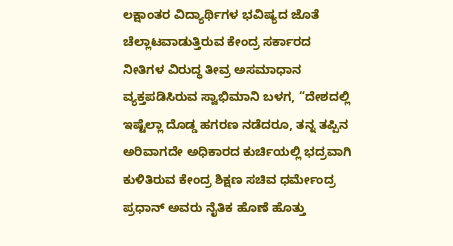ಲಕ್ಷಾಂತರ ವಿದ್ಯಾರ್ಥಿಗಳ ಭವಿಷ್ಯದ ಜೊತೆ ಚೆಲ್ಲಾಟವಾಡುತ್ತಿರುವ ಕೇಂದ್ರ ಸರ್ಕಾರದ ನೀತಿಗಳ ವಿರುದ್ಧ ತೀವ್ರ ಅಸಮಾಧಾನ ವ್ಯಕ್ತಪಡಿಸಿರುವ ಸ್ವಾಭಿಮಾನಿ ಬಳಗ, “ದೇಶದಲ್ಲಿ ಇಷ್ಟೆಲ್ಲಾ ದೊಡ್ಡ ಹಗರಣ ನಡೆದರೂ, ತನ್ನ ತಪ್ಪಿನ ಅರಿವಾಗದೇ ಅಧಿಕಾರದ ಕುರ್ಚಿಯಲ್ಲಿ ಭದ್ರವಾಗಿ ಕುಳಿತಿರುವ ಕೇಂದ್ರ ಶಿಕ್ಷಣ ಸಚಿವ ಧರ್ಮೇಂದ್ರ ಪ್ರಧಾನ್ ಅವರು ನೈತಿಕ ಹೊಣೆ ಹೊತ್ತು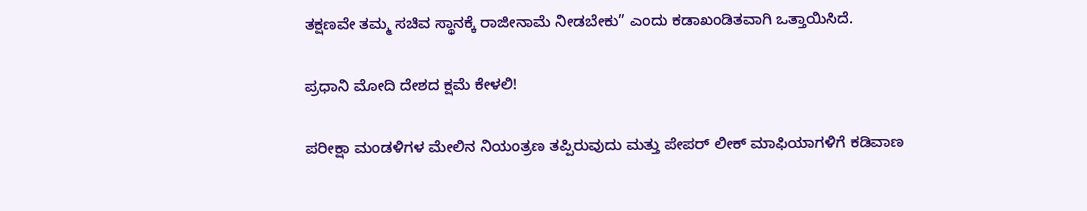ತಕ್ಷಣವೇ ತಮ್ಮ ಸಚಿವ ಸ್ಥಾನಕ್ಕೆ ರಾಜೀನಾಮೆ ನೀಡಬೇಕು” ಎಂದು ಕಡಾಖಂಡಿತವಾಗಿ ಒತ್ತಾಯಿಸಿದೆ.

ಪ್ರಧಾನಿ ಮೋದಿ ದೇಶದ ಕ್ಷಮೆ ಕೇಳಲಿ!

ಪರೀಕ್ಷಾ ಮಂಡಳಿಗಳ ಮೇಲಿನ ನಿಯಂತ್ರಣ ತಪ್ಪಿರುವುದು ಮತ್ತು ಪೇಪರ್ ಲೀಕ್ ಮಾಫಿಯಾಗಳಿಗೆ ಕಡಿವಾಣ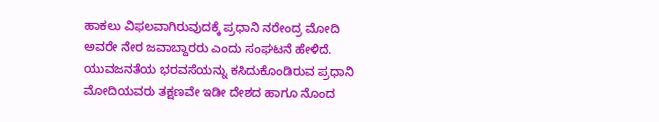ಹಾಕಲು ವಿಫಲವಾಗಿರುವುದಕ್ಕೆ ಪ್ರಧಾನಿ ನರೇಂದ್ರ ಮೋದಿ ಅವರೇ ನೇರ ಜವಾಬ್ದಾರರು ಎಂದು ಸಂಘಟನೆ ಹೇಳಿದೆ. ಯುವಜನತೆಯ ಭರವಸೆಯನ್ನು ಕಸಿದುಕೊಂಡಿರುವ ಪ್ರಧಾನಿ ಮೋದಿಯವರು ತಕ್ಷಣವೇ ಇಡೀ ದೇಶದ ಹಾಗೂ ನೊಂದ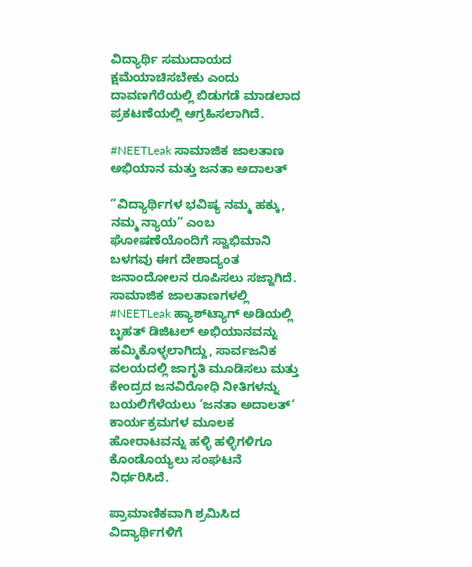ವಿದ್ಯಾರ್ಥಿ ಸಮುದಾಯದ ಕ್ಷಮೆಯಾಚಿಸಬೇಕು ಎಂದು ದಾವಣಗೆರೆಯಲ್ಲಿ ಬಿಡುಗಡೆ ಮಾಡಲಾದ ಪ್ರಕಟಣೆಯಲ್ಲಿ ಆಗ್ರಹಿಸಲಾಗಿದೆ.

#NEETLeak ಸಾಮಾಜಿಕ ಜಾಲತಾಣ ಅಭಿಯಾನ ಮತ್ತು ಜನತಾ ಅದಾಲತ್

”ವಿದ್ಯಾರ್ಥಿಗಳ ಭವಿಷ್ಯ ನಮ್ಮ ಹಕ್ಕು, ನಮ್ಮ ನ್ಯಾಯ” ಎಂಬ ಘೋಷಣೆಯೊಂದಿಗೆ ಸ್ವಾಭಿಮಾನಿ ಬಳಗವು ಈಗ ದೇಶಾದ್ಯಂತ ಜನಾಂದೋಲನ ರೂಪಿಸಲು ಸಜ್ಜಾಗಿದೆ. ಸಾಮಾಜಿಕ ಜಾಲತಾಣಗಳಲ್ಲಿ #NEETLeak ಹ್ಯಾಶ್‌ಟ್ಯಾಗ್ ಅಡಿಯಲ್ಲಿ ಬೃಹತ್ ಡಿಜಿಟಲ್ ಅಭಿಯಾನವನ್ನು ಹಮ್ಮಿಕೊಳ್ಳಲಾಗಿದ್ದು, ಸಾರ್ವಜನಿಕ ವಲಯದಲ್ಲಿ ಜಾಗೃತಿ ಮೂಡಿಸಲು ಮತ್ತು ಕೇಂದ್ರದ ಜನವಿರೋಧಿ ನೀತಿಗಳನ್ನು ಬಯಲಿಗೆಳೆಯಲು ‘ಜನತಾ ಅದಾಲತ್’ ಕಾರ್ಯಕ್ರಮಗಳ ಮೂಲಕ ಹೋರಾಟವನ್ನು ಹಳ್ಳಿ ಹಳ್ಳಿಗಳಿಗೂ ಕೊಂಡೊಯ್ಯಲು ಸಂಘಟನೆ ನಿರ್ಧರಿಸಿದೆ.

ಪ್ರಾಮಾಣಿಕವಾಗಿ ಶ್ರಮಿಸಿದ ವಿದ್ಯಾರ್ಥಿಗಳಿಗೆ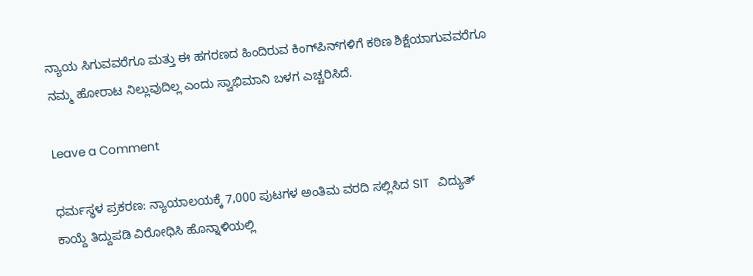ನ್ಯಾಯ ಸಿಗುವವರೆಗೂ ಮತ್ತು ಈ ಹಗರಣದ ಹಿಂದಿರುವ ಕಿಂಗ್‌ಪಿನ್‌ಗಳಿಗೆ ಕಠಿಣ ಶಿಕ್ಷೆಯಾಗುವವರೆಗೂ ನಮ್ಮ ಹೋರಾಟ ನಿಲ್ಲುವುದಿಲ್ಲ ಎಂದು ಸ್ವಾಭಿಮಾನಿ ಬಳಗ ಎಚ್ಚರಿಸಿದೆ.

Leave a Comment

ಧರ್ಮಸ್ಥಳ ಪ್ರಕರಣ: ನ್ಯಾಯಾಲಯಕ್ಕೆ 7,000 ಪುಟಗಳ ಅಂತಿಮ ವರದಿ ಸಲ್ಲಿಸಿದ SIT   ವಿದ್ಯುತ್ ಕಾಯ್ದೆ ತಿದ್ದುಪಡಿ ವಿರೋಧಿಸಿ ಹೊನ್ನಾಳಿಯಲ್ಲಿ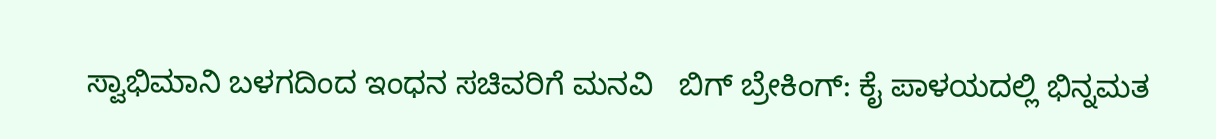ಸ್ವಾಭಿಮಾನಿ ಬಳಗದಿಂದ ಇಂಧನ ಸಚಿವರಿಗೆ ಮನವಿ   ಬಿಗ್ ಬ್ರೇಕಿಂಗ್: ಕೈ ಪಾಳಯದಲ್ಲಿ ಭಿನ್ನಮತ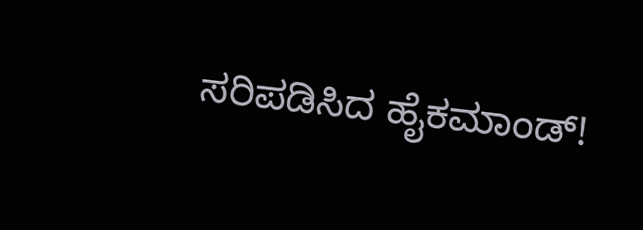ಸರಿಪಡಿಸಿದ ಹೈಕಮಾಂಡ್!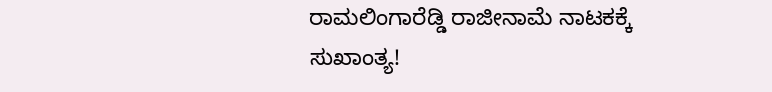ರಾಮಲಿಂಗಾರೆಡ್ಡಿ ರಾಜೀನಾಮೆ ನಾಟಕಕ್ಕೆ ಸುಖಾಂತ್ಯ!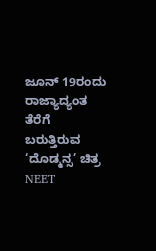ಜೂನ್ 19ರಂದು ರಾಜ್ಯಾದ್ಯಂತ ತೆರೆಗೆ ಬರುತ್ತಿರುವ ‘ದೊಡ್ಮನ್ಸ’ ಚಿತ್ರ   NEET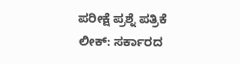ಪರೀಕ್ಷೆ ಪ್ರಶ್ನೆ ಪತ್ರಿಕೆ ಲೀಕ್: ಸರ್ಕಾರದ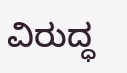ವಿರುದ್ಧ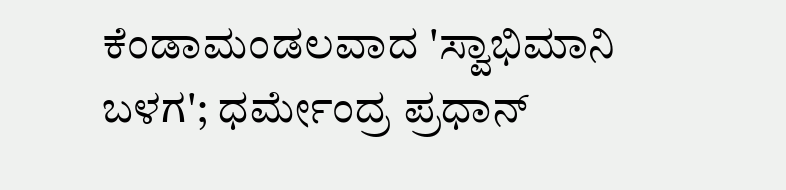ಕೆಂಡಾಮಂಡಲವಾದ 'ಸ್ವಾಭಿಮಾನಿ ಬಳಗ'; ಧರ್ಮೇಂದ್ರ ಪ್ರಧಾನ್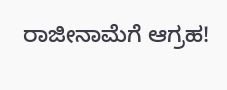ರಾಜೀನಾಮೆಗೆ ಆಗ್ರಹ!